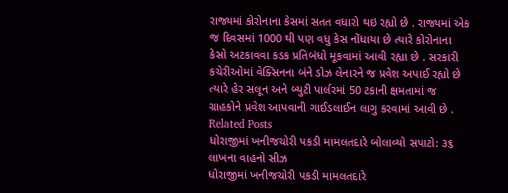રાજ્યમાં કોરોનાના કેસમાં સતત વધારો થઇ રહ્યો છે . રાજ્યમાં એક જ દિવસમાં 1000 થી પણ વધુ કેસ નોંધાયા છે ત્યારે કોરોનાના કેસો અટકાવવા કડક પ્રતિબંધો મૂકવામાં આવી રહ્યા છે . સરકારી કચેરીઓમાં વેક્સિનના બંને ડોઝ લેનારને જ પ્રવેશ અપાઈ રહ્યો છે ત્યારે હેર સલૂન અને બ્યુટી પાર્લરમાં 50 ટકાની ક્ષમતામાં જ ગ્રાહકોને પ્રવેશ આપવાની ગાઈડલાઈન લાગુ કરવામાં આવી છે .
Related Posts
ધોરાજીમાં ખનીજચોરી પકડી મામલતદારે બોલાવ્યો સપાટો: ૩૬ લાખના વાહનો સીઝ
ધોરાજીમાં ખનીજચોરી પકડી મામલતદારે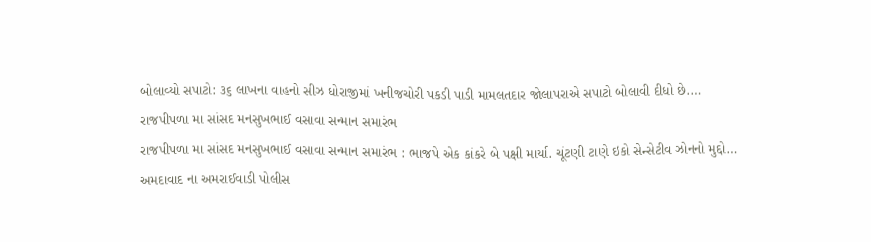બોલાવ્યો સપાટો: ૩૬ લાખના વાહનો સીઝ ધોરાજીમાં ખનીજચોરી પકડી પાડી મામલતદાર જોલાપરાએ સપાટો બોલાવી દીધો છે.…
રાજપીપળા મા સાંસદ મનસુખભાઈ વસાવા સન્માન સમારંભ
રાજપીપળા મા સાંસદ મનસુખભાઈ વસાવા સન્માન સમારંભ : ભાજપે એક કાંકરે બે પક્ષી માર્યા. ચૂંટણી ટાણે ઇકો સેન્સેટીવ ઝોનનો મુદ્દો…
અમદાવાદ ના અમરાઈવાડી પોલીસ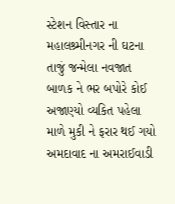સ્ટેશન વિસ્તાર ના મહાલશ્ર્મીનગર ની ઘટના તાજું જન્મેલા નવજાત બાળક ને ભર બપોરે કોઈ અજાણ્યો વ્યકિત પહેલા માળે મુકી ને ફરાર થઈ ગયો
અમદાવાદ ના અમરાઈવાડી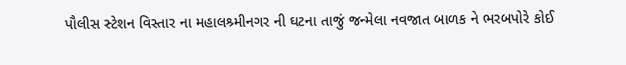પૌલીસ સ્ટેશન વિસ્તાર ના મહાલશ્ર્મીનગર ની ઘટના તાજું જન્મેલા નવજાત બાળક ને ભરબપોરે કોઈ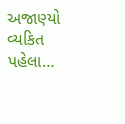અજાણ્યો વ્યકિત પહેલા…